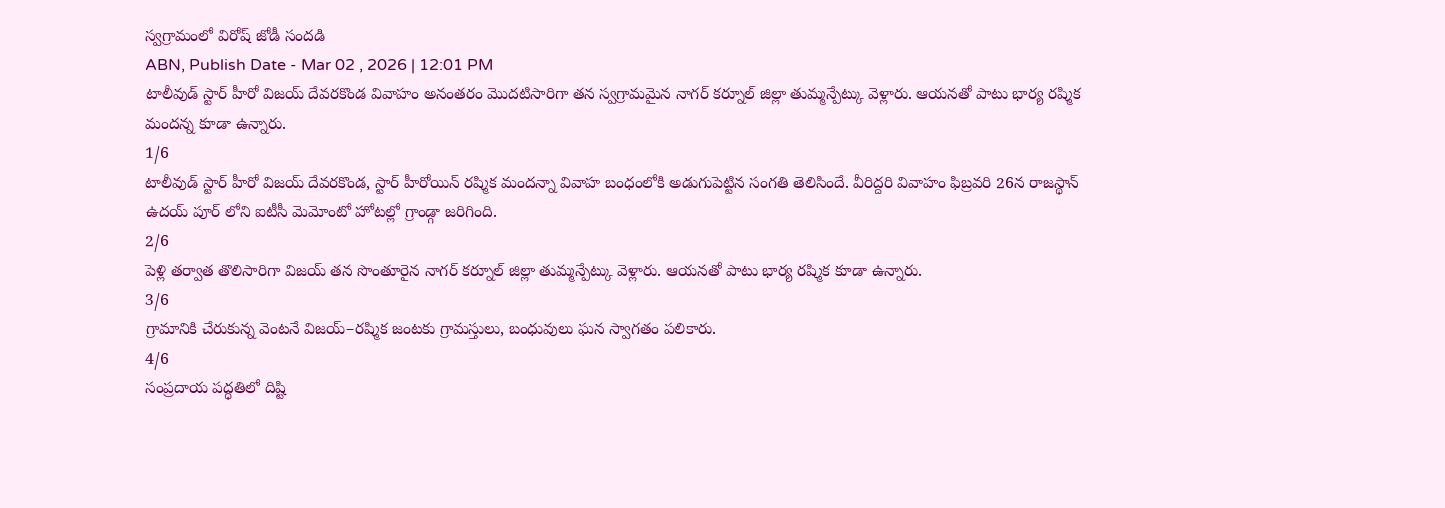స్వగ్రామంలో విరోష్ జోడీ సందడి
ABN, Publish Date - Mar 02 , 2026 | 12:01 PM
టాలీవుడ్ స్టార్ హీరో విజయ్ దేవరకొండ వివాహం అనంతరం మొదటిసారిగా తన స్వగ్రామమైన నాగర్ కర్నూల్ జిల్లా తుమ్మన్పేట్కు వెళ్లారు. ఆయనతో పాటు భార్య రష్మిక మందన్న కూడా ఉన్నారు.
1/6
టాలీవుడ్ స్టార్ హీరో విజయ్ దేవరకొండ, స్టార్ హీరోయిన్ రష్మిక మందన్నా వివాహ బంధంలోకి అడుగుపెట్టిన సంగతి తెలిసిందే. వీరిద్దరి వివాహం ఫిబ్రవరి 26న రాజస్థాన్ ఉదయ్ పూర్ లోని ఐటీసీ మెమోంటో హోటల్లో గ్రాండ్గా జరిగింది.
2/6
పెళ్లి తర్వాత తొలిసారిగా విజయ్ తన సొంతూరైన నాగర్ కర్నూల్ జిల్లా తుమ్మన్పేట్కు వెళ్లారు. ఆయనతో పాటు భార్య రష్మిక కూడా ఉన్నారు.
3/6
గ్రామానికి చేరుకున్న వెంటనే విజయ్–రష్మిక జంటకు గ్రామస్తులు, బంధువులు ఘన స్వాగతం పలికారు.
4/6
సంప్రదాయ పద్ధతిలో దిష్టి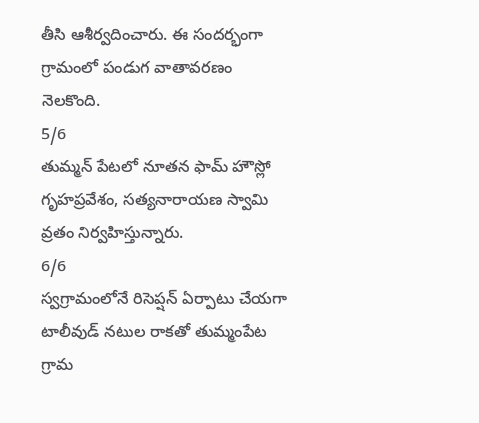తీసి ఆశీర్వదించారు. ఈ సందర్భంగా గ్రామంలో పండుగ వాతావరణం నెలకొంది.
5/6
తుమ్మన్ పేటలో నూతన ఫామ్ హౌస్లో గృహప్రవేశం, సత్యనారాయణ స్వామి వ్రతం నిర్వహిస్తున్నారు.
6/6
స్వగ్రామంలోనే రిసెప్షన్ ఏర్పాటు చేయగా టాలీవుడ్ నటుల రాకతో తుమ్మంపేట గ్రామ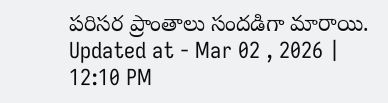పరిసర ప్రాంతాలు సందడిగా మారాయి.
Updated at - Mar 02 , 2026 | 12:10 PM